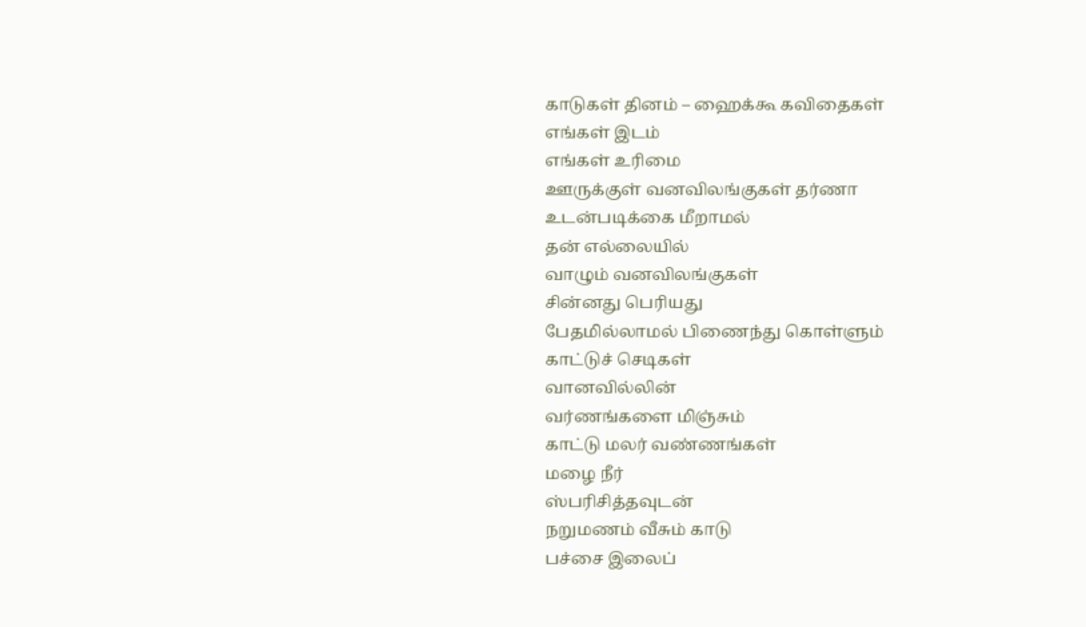காடுகள் தினம் – ஹைக்கூ கவிதைகள்
எங்கள் இடம்
எங்கள் உரிமை
ஊருக்குள் வனவிலங்குகள் தர்ணா
உடன்படிக்கை மீறாமல்
தன் எல்லையில்
வாழும் வனவிலங்குகள்
சின்னது பெரியது
பேதமில்லாமல் பிணைந்து கொள்ளும்
காட்டுச் செடிகள்
வானவில்லின்
வர்ணங்களை மிஞ்சும்
காட்டு மலர் வண்ணங்கள்
மழை நீர்
ஸ்பரிசித்தவுடன்
நறுமணம் வீசும் காடு
பச்சை இலைப்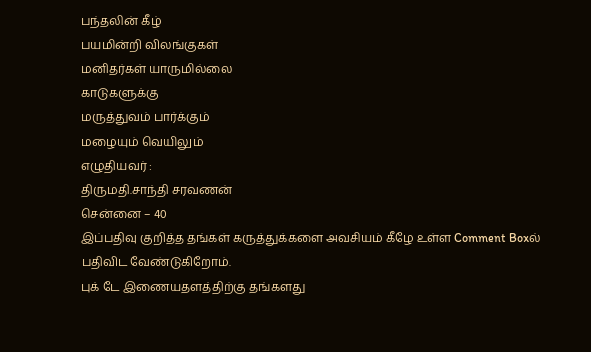பந்தலின் கீழ்
பயமின்றி விலங்குகள்
மனிதர்கள் யாருமில்லை
காடுகளுக்கு
மருத்துவம் பார்க்கும்
மழையும் வெயிலும்
எழுதியவர் :
திருமதி.சாந்தி சரவணன்
சென்னை – 40
இப்பதிவு குறித்த தங்கள் கருத்துக்களை அவசியம் கீழே உள்ள Comment Boxல் பதிவிட வேண்டுகிறோம்.
புக் டே இணையதளத்திற்கு தங்களது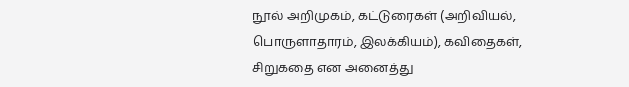நூல் அறிமுகம், கட்டுரைகள் (அறிவியல், பொருளாதாரம், இலக்கியம்), கவிதைகள், சிறுகதை என அனைத்து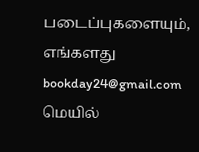படைப்புகளையும், எங்களது bookday24@gmail.com மெயில்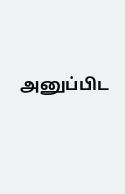அனுப்பிட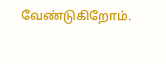வேண்டுகிறோம்.